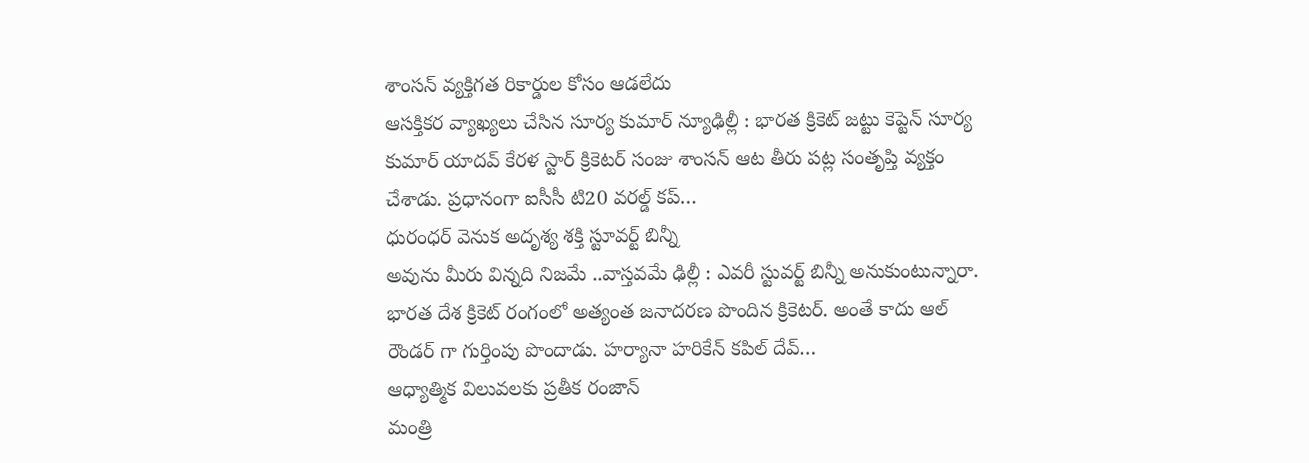శాంసన్ వ్యక్తిగత రికార్డుల కోసం ఆడలేదు
ఆసక్తికర వ్యాఖ్యలు చేసిన సూర్య కుమార్ న్యూఢిల్లీ : భారత క్రికెట్ జట్టు కెప్టెన్ సూర్య కుమార్ యాదవ్ కేరళ స్టార్ క్రికెటర్ సంజు శాంసన్ ఆట తీరు పట్ల సంతృప్తి వ్యక్తం చేశాడు. ప్రధానంగా ఐసీసీ టి20 వరల్డ్ కప్…
ధురంధర్ వెనుక అదృశ్య శక్తి స్టూవర్ట్ బిన్నీ
అవును మీరు విన్నది నిజమే ..వాస్తవమే ఢిల్లీ : ఎవరీ స్టువర్ట్ బిన్నీ అనుకుంటున్నారా. భారత దేశ క్రికెట్ రంగంలో అత్యంత జనాదరణ పొందిన క్రికెటర్. అంతే కాదు ఆల్ రౌండర్ గా గుర్తింపు పొందాడు. హర్యానా హరికేన్ కపిల్ దేవ్…
ఆధ్యాత్మిక విలువలకు ప్రతీక రంజాన్
మంత్రి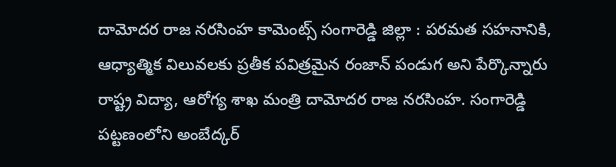దామోదర రాజ నరసింహ కామెంట్స్ సంగారెడ్డి జిల్లా : పరమత సహనానికి, ఆధ్యాత్మిక విలువలకు ప్రతీక పవిత్రమైన రంజాన్ పండుగ అని పేర్కొన్నారు రాష్ట్ర విద్యా, ఆరోగ్య శాఖ మంత్రి దామోదర రాజ నరసింహ. సంగారెడ్డి పట్టణంలోని అంబేద్కర్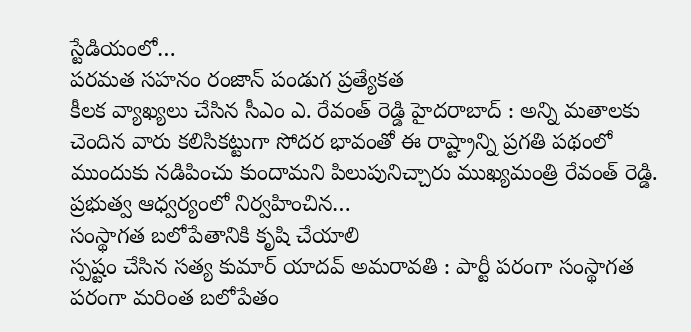స్టేడియంలో…
పరమత సహనం రంజాన్ పండుగ ప్రత్యేకత
కీలక వ్యాఖ్యలు చేసిన సీఎం ఎ. రేవంత్ రెడ్డి హైదరాబాద్ : అన్ని మతాలకు చెందిన వారు కలిసికట్టుగా సోదర భావంతో ఈ రాష్ట్రాన్ని ప్రగతి పథంలో ముందుకు నడిపించు కుందామని పిలుపునిచ్చారు ముఖ్యమంత్రి రేవంత్ రెడ్డి. ప్రభుత్వ ఆధ్వర్యంలో నిర్వహించిన…
సంస్థాగత బలోపేతానికి కృషి చేయాలి
స్పష్టం చేసిన సత్య కుమార్ యాదవ్ అమరావతి : పార్టీ పరంగా సంస్థాగత పరంగా మరింత బలోపేతం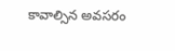కావాల్సిన అవసరం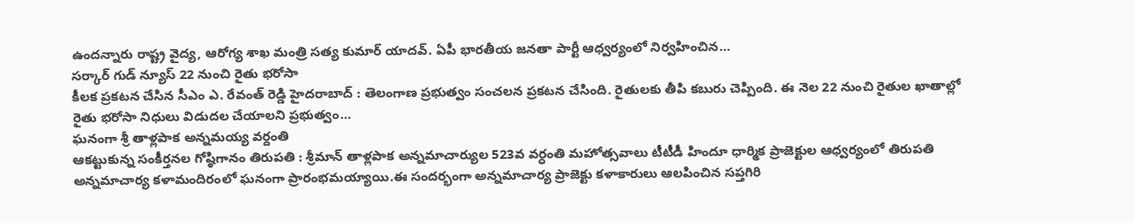ఉందన్నారు రాష్ట్ర వైద్య, ఆరోగ్య శాఖ మంత్రి సత్య కుమార్ యాదవ్. ఏపీ భారతీయ జనతా పార్టీ ఆధ్వర్యంలో నిర్వహించిన…
సర్కార్ గుడ్ న్యూస్ 22 నుంచి రైతు భరోసా
కీలక ప్రకటన చేసిన సీఎం ఎ. రేవంత్ రెడ్డి హైదరాబాద్ : తెలంగాణ ప్రభుత్వం సంచలన ప్రకటన చేసింది. రైతులకు తీపి కబురు చెప్పింది. ఈ నెల 22 నుంచి రైతుల ఖాతాల్లో రైతు భరోసా నిధులు విడుదల చేయాలని ప్రభుత్వం…
ఘనంగా శ్రీ తాళ్లపాక అన్నమయ్య వర్దంతి
ఆకట్టుకున్న సంకీర్తనల గోష్ఠిగానం తిరుపతి : శ్రీమాన్ తాళ్లపాక అన్నమాచార్యుల 523వ వర్ధంతి మహోత్సవాలు టీటీడీ హిందూ ధార్మిక ప్రాజెక్టుల ఆధ్వర్యంలో తిరుపతి అన్నమాచార్య కళామందిరంలో ఘనంగా ప్రారంభమయ్యాయి.ఈ సందర్భంగా అన్నమాచార్య ప్రాజెక్టు కళాకారులు ఆలపించిన సప్తగిరి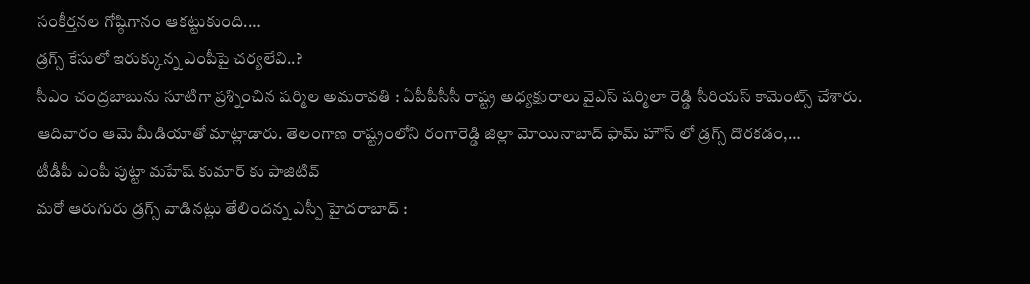సంకీర్తనల గోష్ఠిగానం ఆకట్టుకుంది.…
డ్రగ్స్ కేసులో ఇరుక్కున్న ఎంపీపై చర్యలేవి..?
సీఎం చంద్రబాబును సూటిగా ప్రశ్నించిన షర్మిల అమరావతి : ఏపీపీసీసీ రాష్ట్ర అధ్యక్షురాలు వైఎస్ షర్మిలా రెడ్డి సీరియస్ కామెంట్స్ చేశారు. ఆదివారం ఆమె మీడియాతో మాట్లాడారు. తెలంగాణ రాష్ట్రంలోని రంగారెడ్డి జిల్లా మోయినాబాద్ ఫామ్ హౌస్ లో డ్రగ్స్ దొరకడం,…
టీడీపీ ఎంపీ పుట్టా మహేష్ కుమార్ కు పాజిటివ్
మరో ఆరుగురు డ్రగ్స్ వాడినట్లు తేలిందన్న ఎస్పీ హైదరాబాద్ :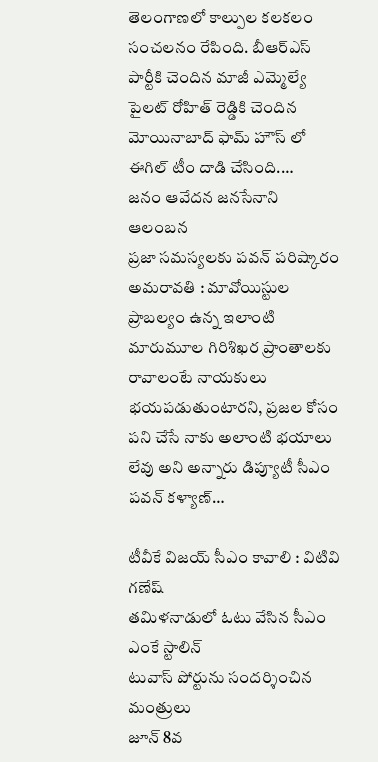తెలంగాణలో కాల్పుల కలకలం సంచలనం రేపింది. బీఆర్ఎస్ పార్టీకి చెందిన మాజీ ఎమ్మెల్యే పైలట్ రోహిత్ రెడ్డికి చెందిన మోయినాబాద్ ఫామ్ హౌస్ లో ఈగిల్ టీం దాడి చేసింది.…
జనం ఆవేదన జనసేనాని ఆలంబన
ప్రజా సమస్యలకు పవన్ పరిష్కారం అమరావతి : మావోయిస్టుల ప్రాబల్యం ఉన్న ఇలాంటి మారుమూల గిరిశిఖర ప్రాంతాలకు రావాలంటే నాయకులు భయపడుతుంటారని, ప్రజల కోసం పని చేసే నాకు అలాంటి భయాలు లేవు అని అన్నారు డిప్యూటీ సీఎం పవన్ కళ్యాణ్…

టీవీకే విజయ్ సీఎం కావాలి : విటివి గణేష్
తమిళనాడులో ఓటు వేసిన సీఎం ఎంకే స్టాలిన్
టువాస్ పోర్టును సందర్శించిన మంత్రులు
జూన్ 8వ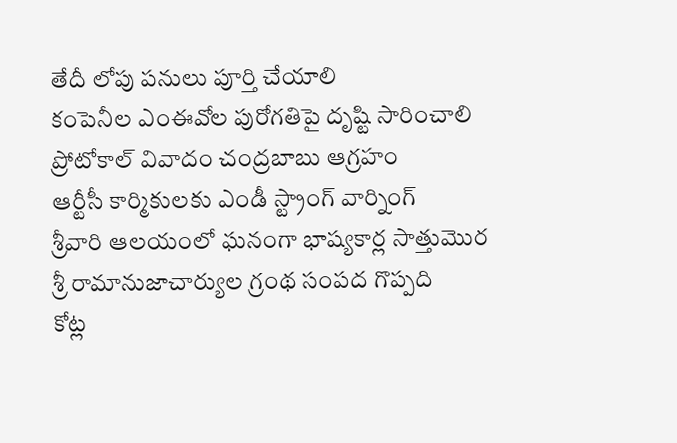తేదీ లోపు పనులు పూర్తి చేయాలి
కంపెనీల ఎంఈవోల పురోగతిపై దృష్టి సారించాలి
ప్రోటోకాల్ వివాదం చంద్రబాబు ఆగ్రహం
ఆర్టీసీ కార్మికులకు ఎండీ స్ట్రాంగ్ వార్నింగ్
శ్రీవారి ఆలయంలో ఘనంగా భాష్యకార్ల సాత్తుమొర
శ్రీ రామానుజాచార్యుల గ్రంథ సంపద గొప్పది
కోట్ల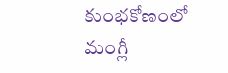కుంభకోణంలో మంగ్లీ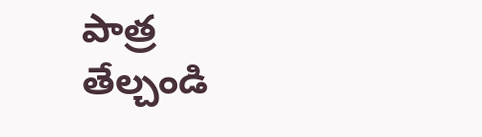పాత్ర తేల్చండి